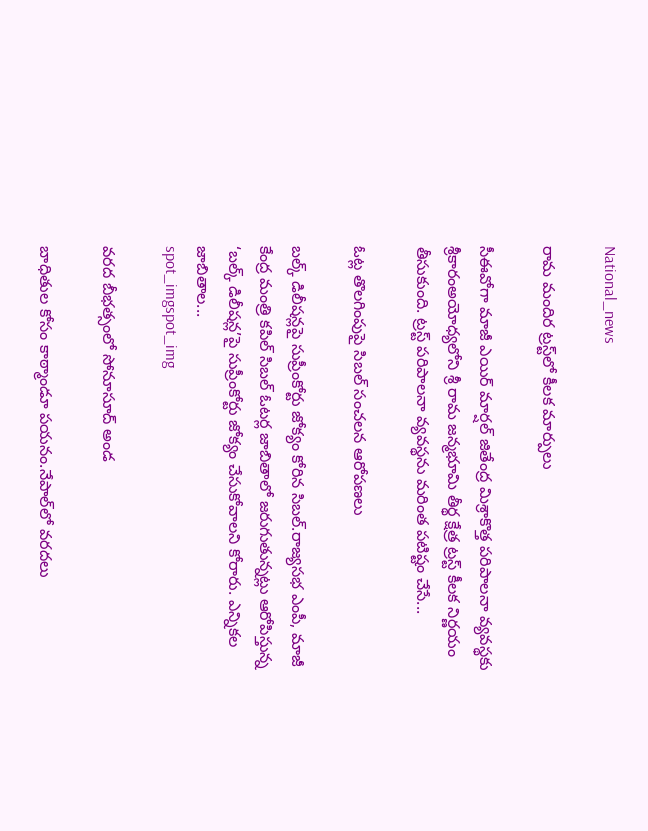National_news

రామ మందిర ట్రస్ట్‌లో కీలక మార్పులు

సీఈవోగా మాజీ ఎయిర్ మార్షల్ జితేంద్ర మిశ్రాకొత్త పరిపాలనా వ్యవస్థకు శ్రీకారంఅయోధ్యలోని శ్రీ రామ జన్మభూమి తీర్థ క్షేత్ర ట్రస్ట్ కీలక నిర్ణయం తీసుకుంది. ట్రస్ట్‌ పరిపాలనా వ్యవస్థను మరింత పటిష్టం చేసే...

ఓట్ల తొలగింపుపై సిబల్ సంచలన ఆరోపణలు

బల్క్ డిలీషన్లపై సుప్రీంకోర్టు జోక్యం కోరిన సిబల్.రాజ్యసభ ఎంపీ, మాజీ కేంద్ర మంత్రి కపిల్ సిబల్ ఓటర్ల జాబితాలో జరుగుతున్నట్లు ఆరోపిస్తున్న ‘బల్క్ డిలీషన్ల’పై సుప్రీంకోర్టు జోక్యం చేసుకోవాలని కోరారు. ఎన్నికల జాబితాల...
spot_imgspot_img

వరద బీభత్సంలో సోనూసూద్ అండ

బాధితుల కోసం కాఠ్మాండూ పయనం.నేపాల్‌లో వరదలు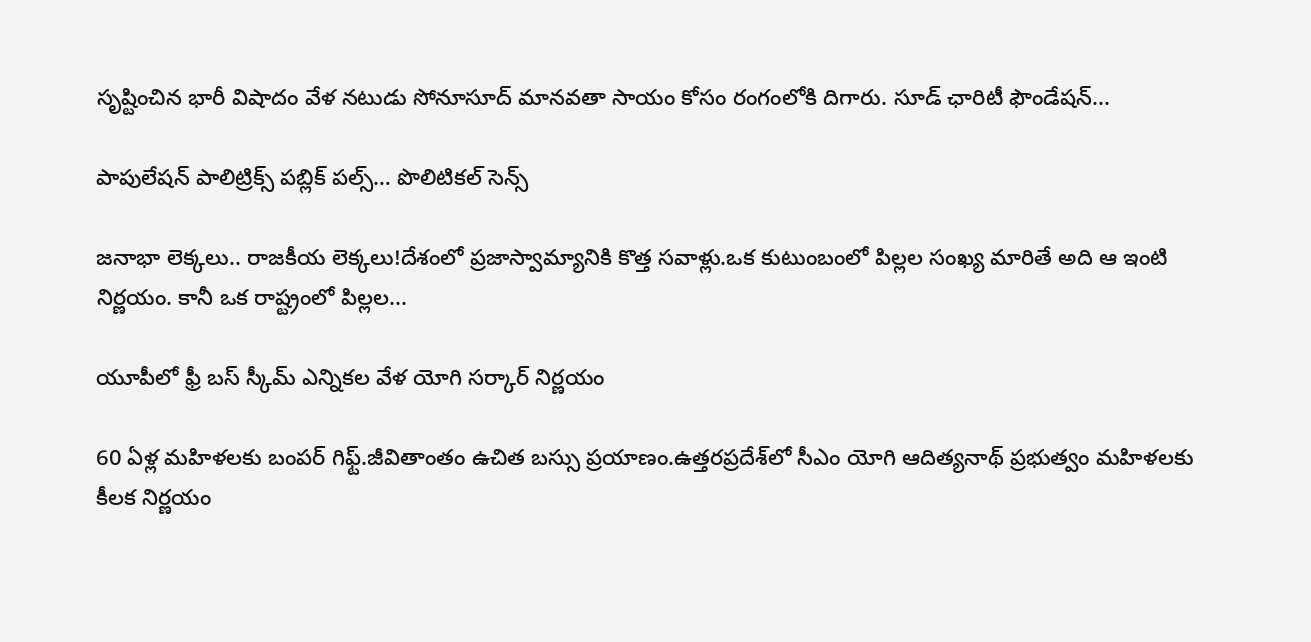సృష్టించిన భారీ విషాదం వేళ నటుడు సోనూసూద్ మానవతా సాయం కోసం రంగంలోకి దిగారు. సూడ్ ఛారిటీ ఫౌండేషన్...

పాపులేషన్ పాలిట్రిక్స్ పబ్లిక్ పల్స్… పొలిటికల్ సెన్స్

జనాభా లెక్కలు.. రాజకీయ లెక్కలు!దేశంలో ప్రజాస్వామ్యానికి కొత్త సవాళ్లు.ఒక కుటుంబంలో పిల్లల సంఖ్య మారితే అది ఆ ఇంటి నిర్ణయం. కానీ ఒక రాష్ట్రంలో పిల్లల...

యూపీలో ఫ్రీ బస్ స్కీమ్ ఎన్నికల వేళ యోగి సర్కార్ నిర్ణయం

60 ఏళ్ల మహిళలకు బంపర్ గిఫ్ట్.జీవితాంతం ఉచిత బస్సు ప్రయాణం.ఉత్తరప్రదేశ్‌లో సీఎం యోగి ఆదిత్యనాథ్ ప్రభుత్వం మహిళలకు కీలక నిర్ణయం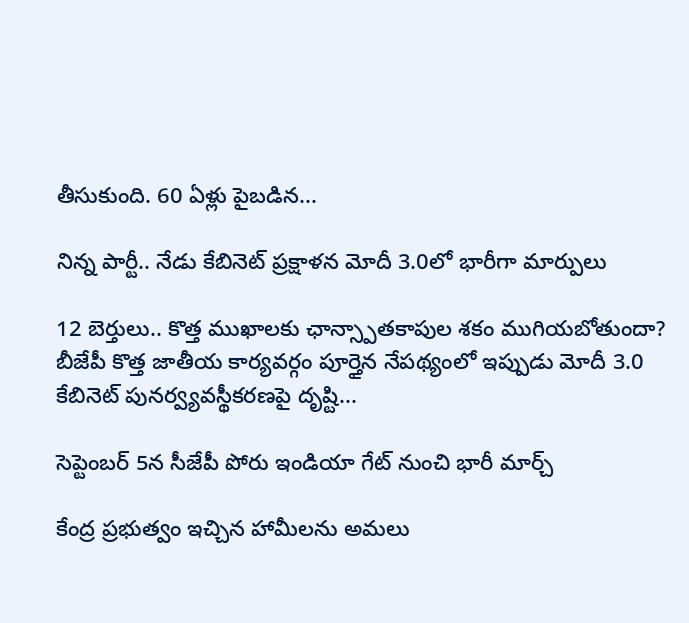తీసుకుంది. 60 ఏళ్లు పైబడిన...

నిన్న పార్టీ.. నేడు కేబినెట్ ప్రక్షాళన మోదీ 3.0లో భారీగా మార్పులు

12 బెర్తులు.. కొత్త ముఖాలకు ఛాన్స్పాతకాపుల శకం ముగియబోతుందా? బీజేపీ కొత్త జాతీయ కార్యవర్గం పూర్తైన నేపథ్యంలో ఇప్పుడు మోదీ 3.0 కేబినెట్ పునర్వ్యవస్థీకరణపై దృష్టి...

సెప్టెంబర్ 5న సీజేపీ పోరు ఇండియా గేట్ నుంచి భారీ మార్చ్

కేంద్ర ప్రభుత్వం ఇచ్చిన హామీలను అమలు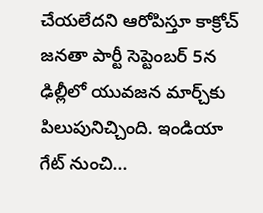చేయలేదని ఆరోపిస్తూ కాక్రోచ్ జనతా పార్టీ సెప్టెంబర్ 5న ఢిల్లీలో యువజన మార్చ్‌కు పిలుపునిచ్చింది. ఇండియా గేట్ నుంచి...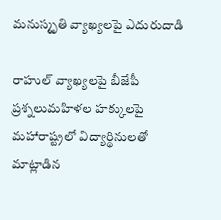మనుస్మృతి వ్యాఖ్యలపై ఎదురుదాడి

రాహుల్ వ్యాఖ్యలపై బీజేపీ ప్రశ్నలుమహిళల హక్కులపై మహారాష్ట్రలో విద్యార్థినులతో మాట్లాడిన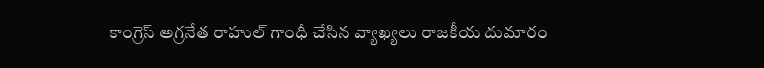కాంగ్రెస్ అగ్రనేత రాహుల్ గాంధీ చేసిన వ్యాఖ్యలు రాజకీయ దుమారం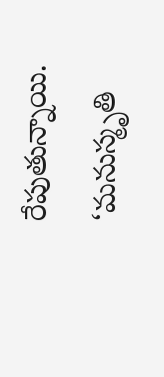రేపుతున్నాయి. ‘మనుస్మృతి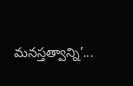మనస్తత్వాన్ని’...